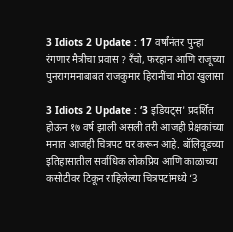3 Idiots 2 Update : 17 वर्षांनंतर पुन्हा रंगणार मैत्रीचा प्रवास ? रँचो, फरहान आणि राजूच्या पुनरागमनाबाबत राजकुमार हिरानींचा मोठा खुलासा

3 Idiots 2 Update : ‘3 इडियट्स' प्रदर्शित होऊन १७ वर्ष झाली असली तरी आजही प्रेक्षकांच्या मनात आजही चित्रपट घर करून आहे. बॉलिवूडच्या इतिहासातील सर्वाधिक लोकप्रिय आणि काळाच्या कसोटीवर टिकून राहिलेल्या चित्रपटांमध्ये ‘3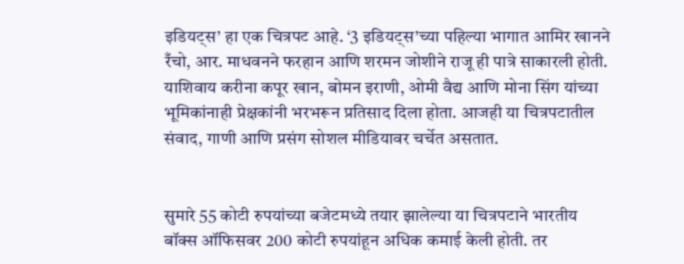इडियट्स’ हा एक चित्रपट आहे. ‘3 इडियट्स’च्या पहिल्या भागात आमिर खानने रँचो, आर. माधवनने फरहान आणि शरमन जोशीने राजू ही पात्रे साकारली होती. याशिवाय करीना कपूर खान, बोमन इराणी, ओमी वैद्य आणि मोना सिंग यांच्या भूमिकांनाही प्रेक्षकांनी भरभरून प्रतिसाद दिला होता. आजही या चित्रपटातील संवाद, गाणी आणि प्रसंग सोशल मीडियावर चर्चेत असतात.


सुमारे 55 कोटी रुपयांच्या बजेटमध्ये तयार झालेल्या या चित्रपटाने भारतीय बॉक्स ऑफिसवर 200 कोटी रुपयांहून अधिक कमाई केली होती. तर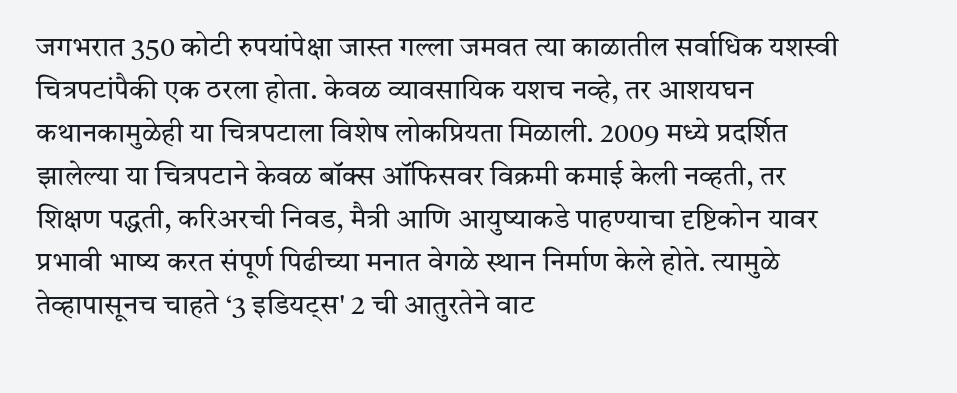जगभरात 350 कोटी रुपयांपेक्षा जास्त गल्ला जमवत त्या काळातील सर्वाधिक यशस्वी चित्रपटांपैकी एक ठरला होता. केवळ व्यावसायिक यशच नव्हे, तर आशयघन कथानकामुळेही या चित्रपटाला विशेष लोकप्रियता मिळाली. 2009 मध्ये प्रदर्शित झालेल्या या चित्रपटाने केवळ बॉक्स ऑफिसवर विक्रमी कमाई केली नव्हती, तर शिक्षण पद्धती, करिअरची निवड, मैत्री आणि आयुष्याकडे पाहण्याचा दृष्टिकोन यावर प्रभावी भाष्य करत संपूर्ण पिढीच्या मनात वेगळे स्थान निर्माण केले होते. त्यामुळे तेव्हापासूनच चाहते ‘3 इडियट्स' 2 ची आतुरतेने वाट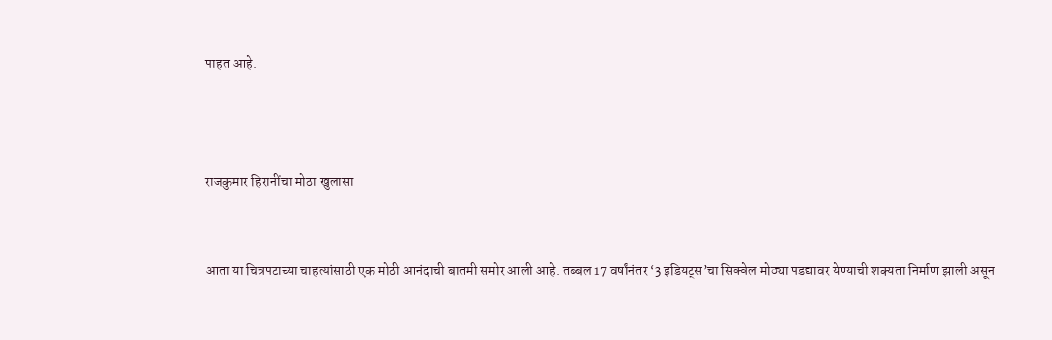पाहत आहे.



राजकुमार हिरानींचा मोठा खुलासा


आता या चित्रपटाच्या चाहत्यांसाठी एक मोठी आनंदाची बातमी समोर आली आहे. तब्बल 17 वर्षांनंतर ‘3 इडियट्स’चा सिक्वेल मोठ्या पडद्यावर येण्याची शक्यता निर्माण झाली असून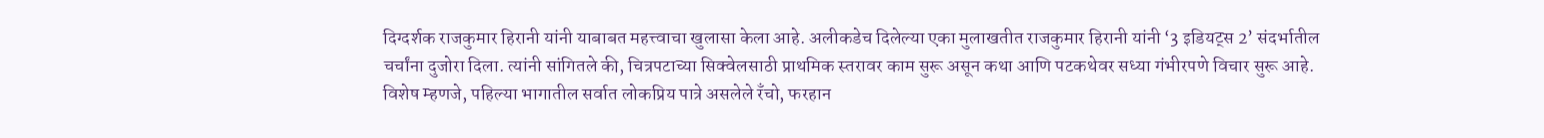दिग्दर्शक राजकुमार हिरानी यांनी याबाबत महत्त्वाचा खुलासा केला आहे. अलीकडेच दिलेल्या एका मुलाखतीत राजकुमार हिरानी यांनी ‘3 इडियट्स 2’ संदर्भातील चर्चांना दुजोरा दिला. त्यांनी सांगितले की, चित्रपटाच्या सिक्वेलसाठी प्राथमिक स्तरावर काम सुरू असून कथा आणि पटकथेवर सध्या गंभीरपणे विचार सुरू आहे. विशेष म्हणजे, पहिल्या भागातील सर्वात लोकप्रिय पात्रे असलेले रँचो, फरहान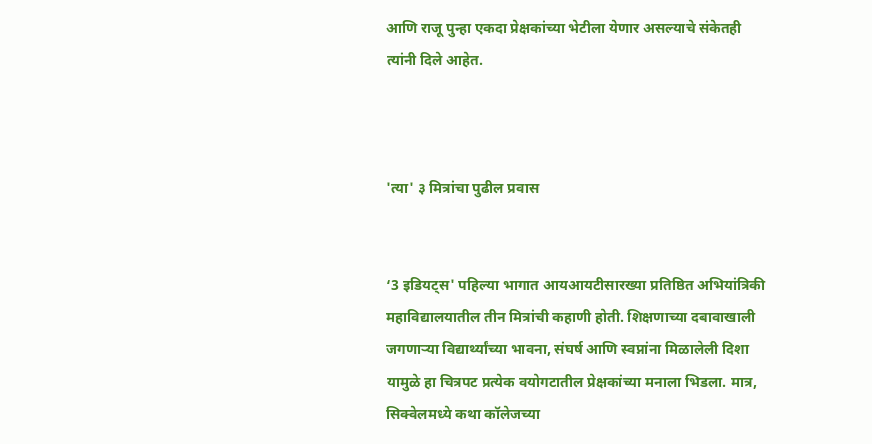आणि राजू पुन्हा एकदा प्रेक्षकांच्या भेटीला येणार असल्याचे संकेतही त्यांनी दिले आहेत.



'त्या' ३ मित्रांचा पुढील प्रवास


‘3 इडियट्स' पहिल्या भागात आयआयटीसारख्या प्रतिष्ठित अभियांत्रिकी महाविद्यालयातील तीन मित्रांची कहाणी होती. शिक्षणाच्या दबावाखाली जगणाऱ्या विद्यार्थ्यांच्या भावना, संघर्ष आणि स्वप्नांना मिळालेली दिशा यामुळे हा चित्रपट प्रत्येक वयोगटातील प्रेक्षकांच्या मनाला भिडला. मात्र, सिक्वेलमध्ये कथा कॉलेजच्या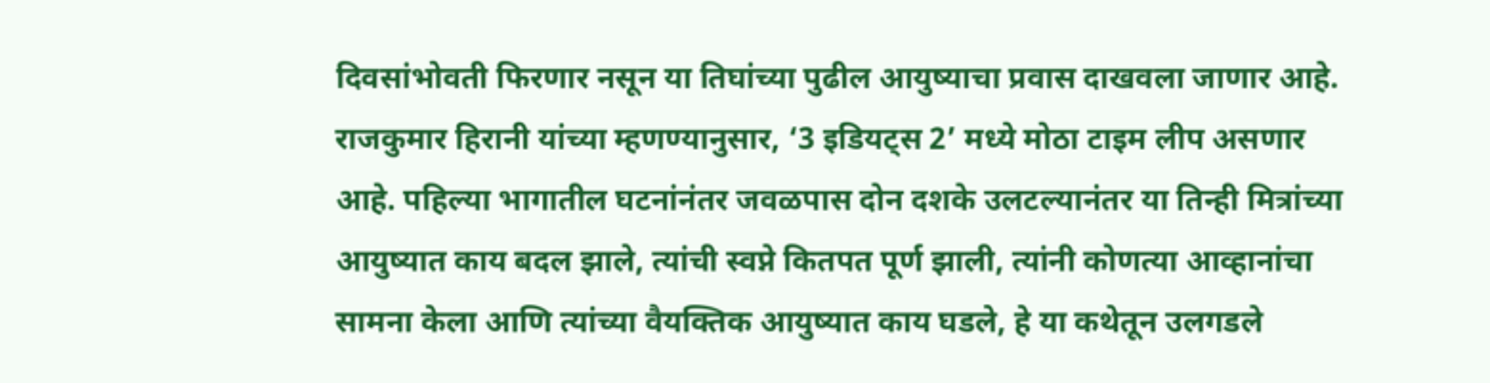दिवसांभोवती फिरणार नसून या तिघांच्या पुढील आयुष्याचा प्रवास दाखवला जाणार आहे. राजकुमार हिरानी यांच्या म्हणण्यानुसार, ‘3 इडियट्स 2’ मध्ये मोठा टाइम लीप असणार आहे. पहिल्या भागातील घटनांनंतर जवळपास दोन दशके उलटल्यानंतर या तिन्ही मित्रांच्या आयुष्यात काय बदल झाले, त्यांची स्वप्ने कितपत पूर्ण झाली, त्यांनी कोणत्या आव्हानांचा सामना केला आणि त्यांच्या वैयक्तिक आयुष्यात काय घडले, हे या कथेतून उलगडले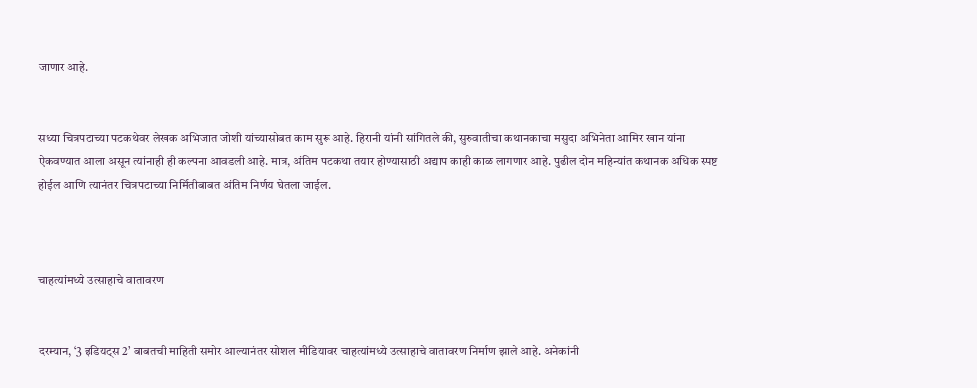जाणार आहे.


सध्या चित्रपटाच्या पटकथेवर लेखक अभिजात जोशी यांच्यासोबत काम सुरू आहे. हिरानी यांनी सांगितले की, सुरुवातीचा कथानकाचा मसुदा अभिनेता आमिर खान यांना ऐकवण्यात आला असून त्यांनाही ही कल्पना आवडली आहे. मात्र, अंतिम पटकथा तयार होण्यासाठी अद्याप काही काळ लागणार आहे. पुढील दोन महिन्यांत कथानक अधिक स्पष्ट होईल आणि त्यानंतर चित्रपटाच्या निर्मितीबाबत अंतिम निर्णय घेतला जाईल.



चाहत्यांमध्ये उत्साहाचे वातावरण


दरम्यान, ‘3 इडियट्स 2’ बाबतची माहिती समोर आल्यानंतर सोशल मीडियावर चाहत्यांमध्ये उत्साहाचे वातावरण निर्माण झाले आहे. अनेकांनी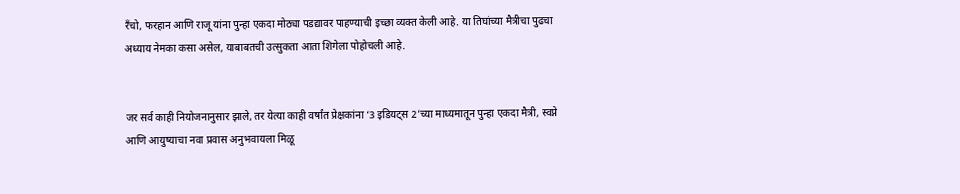रँचो, फरहान आणि राजू यांना पुन्हा एकदा मोठ्या पडद्यावर पाहण्याची इच्छा व्यक्त केली आहे. या तिघांच्या मैत्रीचा पुढचा अध्याय नेमका कसा असेल, याबाबतची उत्सुकता आता शिगेला पोहोचली आहे.


जर सर्व काही नियोजनानुसार झाले, तर येत्या काही वर्षांत प्रेक्षकांना ‘3 इडियट्स 2’च्या माध्यमातून पुन्हा एकदा मैत्री, स्वप्ने आणि आयुष्याचा नवा प्रवास अनुभवायला मिळू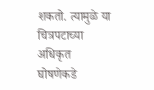शकतो. त्यामुळे या चित्रपटाच्या अधिकृत घोषणेकडे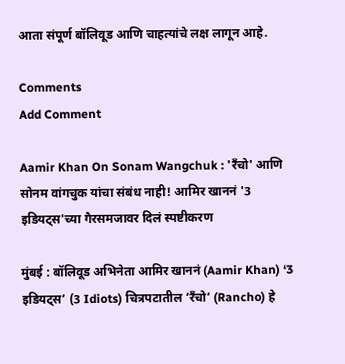आता संपूर्ण बॉलिवूड आणि चाहत्यांचे लक्ष लागून आहे.

Comments
Add Comment

Aamir Khan On Sonam Wangchuk : 'रँचो' आणि सोनम वांगचुक यांचा संबंध नाही! आमिर खाननं '3 इडियट्स'च्या गैरसमजावर दिलं स्पष्टीकरण

मुंबई : बॉलिवूड अभिनेता आमिर खाननं (Aamir Khan) ‘3 इडियट्स’ (3 Idiots) चित्रपटातील ‘रँचो’ (Rancho) हे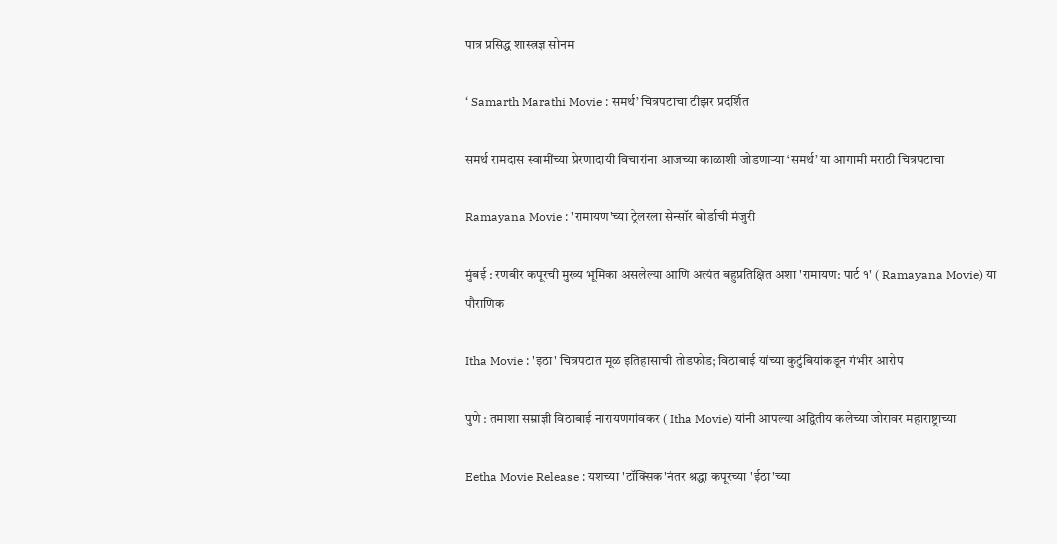पात्र प्रसिद्ध शास्त्रज्ञ सोनम

‘ Samarth Marathi Movie : समर्थ’ चित्रपटाचा टीझर प्रदर्शित

समर्थ रामदास स्वामींच्या प्रेरणादायी विचारांना आजच्या काळाशी जोडणाऱ्या ‘समर्थ’ या आगामी मराठी चित्रपटाचा

Ramayana Movie : 'रामायण'च्या ट्रेलरला सेन्सॉर बोर्डाची मंजुरी

मुंबई : रणबीर कपूरची मुख्य भूमिका असलेल्या आणि अत्यंत बहुप्रतिक्षित अशा 'रामायण: पार्ट १' ( Ramayana Movie) या पौराणिक

Itha Movie : 'इठा' चित्रपटात मूळ इतिहासाची तोडफोड; विठाबाई यांच्या कुटुंबियांकडून गंभीर आरोप

पुणे : तमाशा सम्राज्ञी विठाबाई नारायणगांवकर ( Itha Movie) यांनी आपल्या अद्वितीय कलेच्या जोरावर महाराष्ट्राच्या

Eetha Movie Release : यशच्या 'टॉक्सिक'नंतर श्रद्धा कपूरच्या 'ईठा'च्या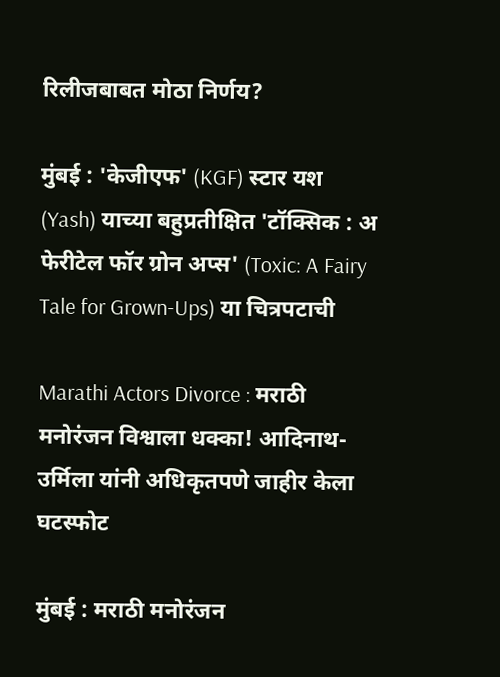रिलीजबाबत मोठा निर्णय?

मुंबई : 'केजीएफ' (KGF) स्टार यश (Yash) याच्या बहुप्रतीक्षित 'टॉक्सिक : अ फेरीटेल फॉर ग्रोन अप्स' (Toxic: A Fairy Tale for Grown-Ups) या चित्रपटाची

Marathi Actors Divorce : मराठी मनोरंजन विश्वाला धक्का! आदिनाथ-उर्मिला यांनी अधिकृतपणे जाहीर केला घटस्फोट

मुंबई : मराठी मनोरंजन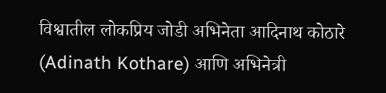विश्वातील लोकप्रिय जोडी अभिनेता आदिनाथ कोठारे (Adinath Kothare) आणि अभिनेत्री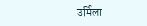उर्मिला